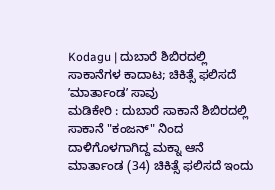Kodagu | ದುಬಾರೆ ಶಿಬಿರದಲ್ಲಿ ಸಾಕಾನೆಗಳ ಕಾದಾಟ; ಚಿಕಿತ್ಸೆ ಫಲಿಸದೆ ʼಮಾರ್ತಾಂಡʼ ಸಾವು
ಮಡಿಕೇರಿ : ದುಬಾರೆ ಸಾಕಾನೆ ಶಿಬಿರದಲ್ಲಿ ಸಾಕಾನೆ "ಕಂಜನ್" ನಿಂದ ದಾಳಿಗೊಳಗಾಗಿದ್ದ ಮಕ್ನಾ ಆನೆ ಮಾರ್ತಾಂಡ (34) ಚಿಕಿತ್ಸೆ ಫಲಿಸದೆ ಇಂದು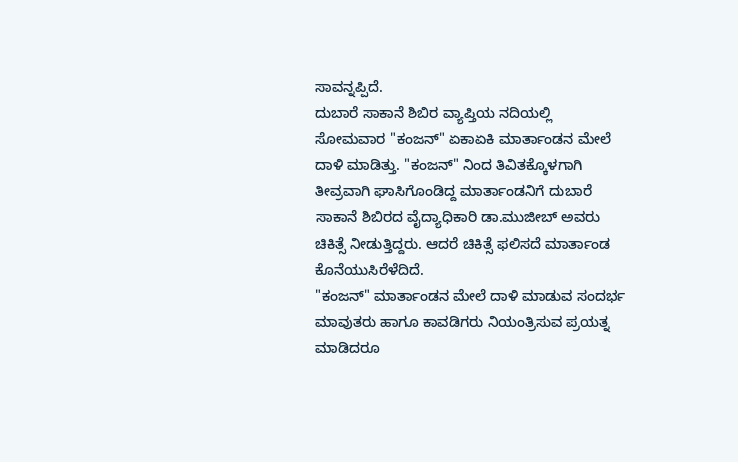ಸಾವನ್ನಪ್ಪಿದೆ.
ದುಬಾರೆ ಸಾಕಾನೆ ಶಿಬಿರ ವ್ಯಾಪ್ತಿಯ ನದಿಯಲ್ಲಿ ಸೋಮವಾರ "ಕಂಜನ್" ಏಕಾಏಕಿ ಮಾರ್ತಾಂಡನ ಮೇಲೆ ದಾಳಿ ಮಾಡಿತ್ತು. "ಕಂಜನ್" ನಿಂದ ತಿವಿತಕ್ಕೊಳಗಾಗಿ ತೀವ್ರವಾಗಿ ಘಾಸಿಗೊಂಡಿದ್ದ ಮಾರ್ತಾಂಡನಿಗೆ ದುಬಾರೆ ಸಾಕಾನೆ ಶಿಬಿರದ ವೈದ್ಯಾಧಿಕಾರಿ ಡಾ.ಮುಜೀಬ್ ಅವರು ಚಿಕಿತ್ಸೆ ನೀಡುತ್ತಿದ್ದರು. ಆದರೆ ಚಿಕಿತ್ಸೆ ಫಲಿಸದೆ ಮಾರ್ತಾಂಡ ಕೊನೆಯುಸಿರೆಳೆದಿದೆ.
"ಕಂಜನ್" ಮಾರ್ತಾಂಡನ ಮೇಲೆ ದಾಳಿ ಮಾಡುವ ಸಂದರ್ಭ ಮಾವುತರು ಹಾಗೂ ಕಾವಡಿಗರು ನಿಯಂತ್ರಿಸುವ ಪ್ರಯತ್ನ ಮಾಡಿದರೂ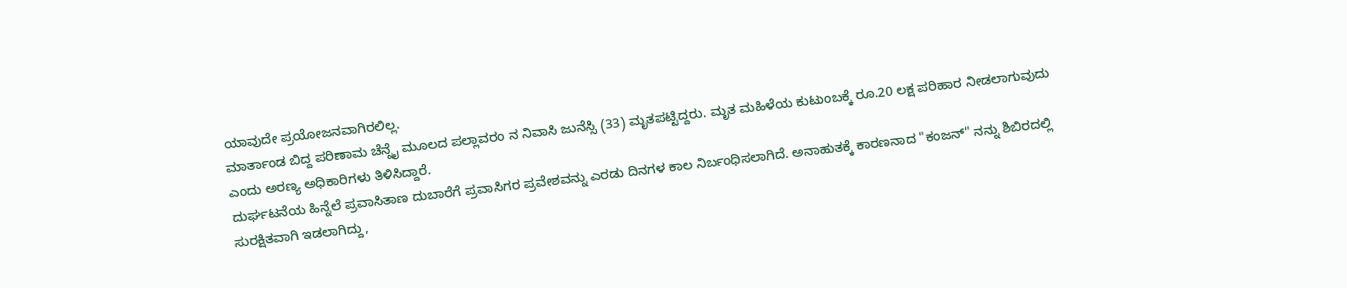ಯಾವುದೇ ಪ್ರಯೋಜನವಾಗಿರಲಿಲ್ಲ.
ಮಾರ್ತಾಂಡ ಬಿದ್ದ ಪರಿಣಾಮ ಚೆನ್ನೈ ಮೂಲದ ಪಲ್ಲಾವರಂ ನ ನಿವಾಸಿ ಜುನೆಸ್ಸಿ (33) ಮೃತಪಟ್ಟಿದ್ದರು. ಮೃತ ಮಹಿಳೆಯ ಕುಟುಂಬಕ್ಕೆ ರೂ.20 ಲಕ್ಷ ಪರಿಹಾರ ನೀಡಲಾಗುವುದು ಎಂದು ಅರಣ್ಯ ಅಧಿಕಾರಿಗಳು ತಿಳಿಸಿದ್ದಾರೆ.
ದುರ್ಘಟನೆಯ ಹಿನ್ನೆಲೆ ಪ್ರವಾಸಿತಾಣ ದುಬಾರೆಗೆ ಪ್ರವಾಸಿಗರ ಪ್ರವೇಶವನ್ನು ಎರಡು ದಿನಗಳ ಕಾಲ ನಿರ್ಬಂಧಿಸಲಾಗಿದೆ. ಅನಾಹುತಕ್ಕೆ ಕಾರಣನಾದ "ಕಂಜನ್" ನನ್ನು ಶಿಬಿರದಲ್ಲಿ ಸುರಕ್ಷಿತವಾಗಿ ಇಡಲಾಗಿದ್ದು,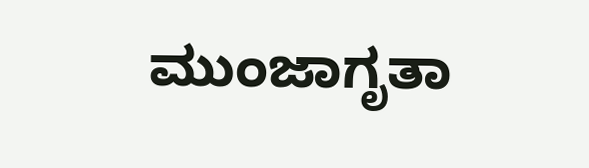ಮುಂಜಾಗೃತಾ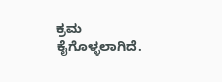ಕ್ರಮ ಕೈಗೊಳ್ಳಲಾಗಿದೆ.